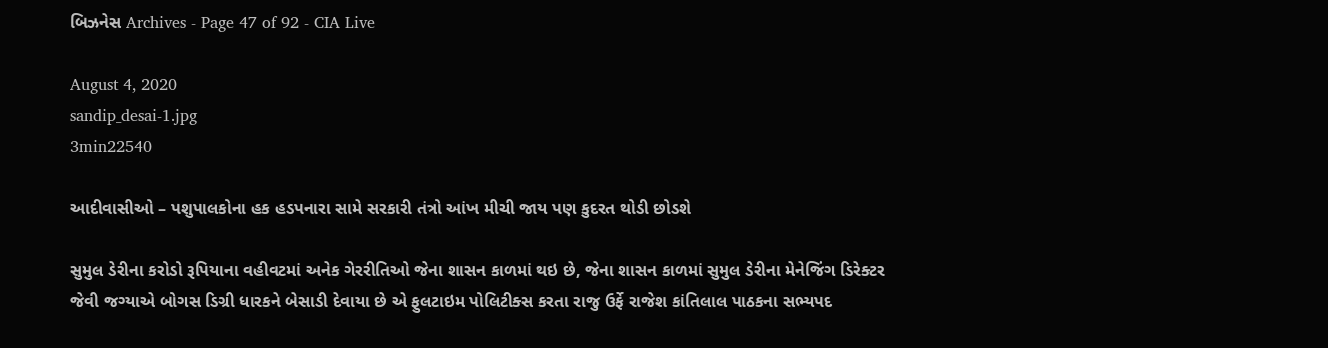બિઝનેસ Archives - Page 47 of 92 - CIA Live

August 4, 2020
sandip_desai-1.jpg
3min22540

આદીવાસીઓ – પશુપાલકોના હક હડપનારા સામે સરકારી તંત્રો આંખ મીચી જાય પણ કુદરત થોડી છોડશે

સુમુલ ડેરીના કરોડો રૂપિયાના વહીવટમાં અનેક ગેરરીતિઓ જેના શાસન કાળમાં થઇ છે, જેના શાસન કાળમાં સુમુલ ડેરીના મેનેજિંગ ડિરેક્ટર જેવી જગ્યાએ બોગસ ડિગ્રી ધારકને બેસાડી દેવાયા છે એ ફુલટાઇમ પોલિટીક્સ કરતા રાજુ ઉર્ફે રાજેશ કાંતિલાલ પાઠકના સભ્યપદ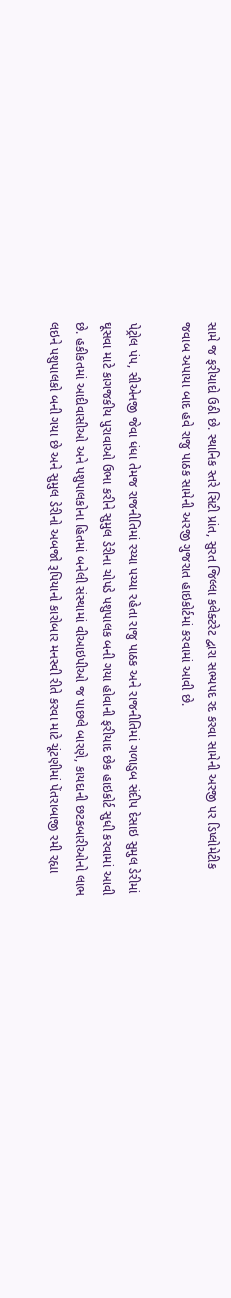સામે જ ફરીયાદો ઉઠી છે. સ્થાનિક સ્તરે સિટી પ્રાંત, સુરત જિલ્લા કલેક્ટરેટ દ્વારા સભ્યપદ રદ કરવા સામેની અરજી પર ડિપ્લોમેટીક જવાબ અપાયા બાદ હવે રાજુ પાઠક સામેની અરજી ગુજરાત હાઇકોર્ટમાં કરવામાં આવી છે.

પેટ્રોલ પંપ, સીએનજી જેવા ધંધા તેમજ રાજનીતિમાં રચ્યા પચ્યા રહેતા રાજુ પાઠક અને રાજનીતિમાં ગળાડુબ સંદીપ દેસાઇ સુમુલ ડેરીમાં ઘૂસવા માટે કાગજકીય પુરાવાઓ ઉભા કરીને સુમુલ ડેરીના ચોપડે પશુપાલક બની ગયા હોવાની ફરીયાદ છેક હાઇકોર્ટ સુધી કરવામાં આવી છે. હકીકતમાં આદીવાસીઓ અને પશુપાલકોના હિતમાં બનેલી સંસ્થામાં વીઆઇપીઓ જ પાછલે બારણે, કાયદાની છટકબારીઓનો લાભ લઇને પશુપાલકો બની ગયા છે અને સુમુલ ડેરીનો અબજો રૂપિયાનો કારોબાર મનસ્વી રીતે કરવા માટે ચૂંટણીમાં પેંતરાબાજી રમી રહ્યા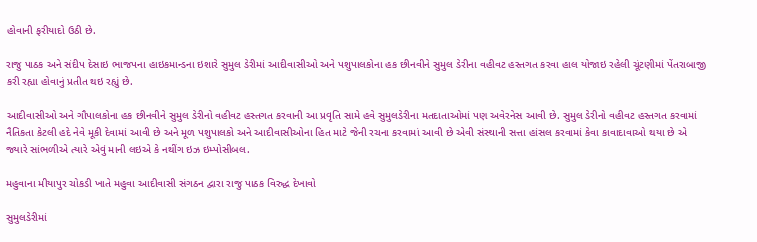હોવાની ફરીયાદો ઉઠી છે.

રાજુ પાઠક અને સંદીપ દેસાઇ ભાજપના હાઇકમાન્ડના ઇશારે સુમુલ ડેરીમાં આદીવાસીઓ અને પશુપાલકોના હક છીનવીને સુમુલ ડેરીના વહીવટ હસ્તગત કરવા હાલ યોજાઇ રહેલી ચૂંટણીમાં પેંતરાબાજી કરી રહ્યા હોવાનું પ્રતીત થઇ રહ્યું છે.

આદીવાસીઓ અને ગૌપાલકોના હક છીનવીને સુમુલ ડેરીનો વહીવટ હસ્તગત કરવાની આ પ્રવૃતિ સામે હવે સુમુલડેરીના મતદાતાઓમાં પણ અવેરનેસ આવી છે. સુમુલ ડેરીનો વહીવટ હસ્તગત કરવામાં નૈતિકતા કેટલી હદે નેવે મૂકી દેવામાં આવી છે અને મૂળ પશુપાલકો અને આદીવાસીઓના હિત માટે જેની રચના કરવામાં આવી છે એવી સંસ્થાની સત્તા હાંસલ કરવામાં કેવા કાવાદાવાઓ થયા છે એ જ્યારે સાંભળીએ ત્યારે એવું માની લઇએ કે નથીંગ ઇઝ ઇમ્પોસીબલ.

મહુવાના મીયાપુર ચોકડી ખાતે મહુવા આદીવાસી સંગઠન દ્વારા રાજુ પાઠક વિરુદ્ધ દેખાવો

સુમુલડેરીમાં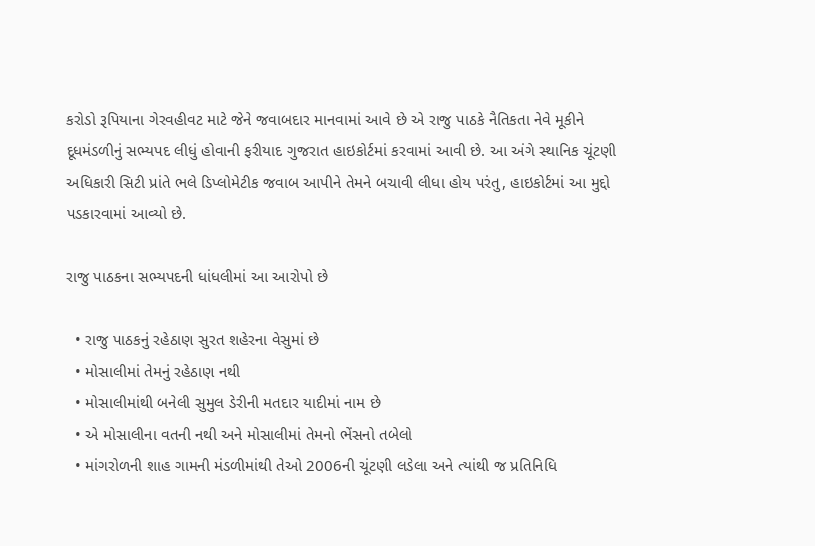કરોડો રૂપિયાના ગેરવહીવટ માટે જેને જવાબદાર માનવામાં આવે છે એ રાજુ પાઠકે નૈતિકતા નેવે મૂકીને દૂધમંડળીનું સભ્યપદ લીધું હોવાની ફરીયાદ ગુજરાત હાઇકોર્ટમાં કરવામાં આવી છે. આ અંગે સ્થાનિક ચૂંટણી અધિકારી સિટી પ્રાંતે ભલે ડિપ્લોમેટીક જવાબ આપીને તેમને બચાવી લીધા હોય પરંતુ, હાઇકોર્ટમાં આ મુદ્દો પડકારવામાં આવ્યો છે.

રાજુ પાઠકના સભ્યપદની ધાંધલીમાં આ આરોપો છે

  • રાજુ પાઠકનું રહેઠાણ સુરત શહેરના વેસુમાં છે
  • મોસાલીમાં તેમનું રહેઠાણ નથી
  • મોસાલીમાંથી બનેલી સુમુલ ડેરીની મતદાર યાદીમાં નામ છે
  • એ મોસાલીના વતની નથી અને મોસાલીમાં તેમનો ભેંસનો તબેલો
  • માંગરોળની શાહ ગામની મંડળીમાંથી તેઓ 2006ની ચૂંટણી લડેલા અને ત્યાંથી જ પ્રતિનિધિ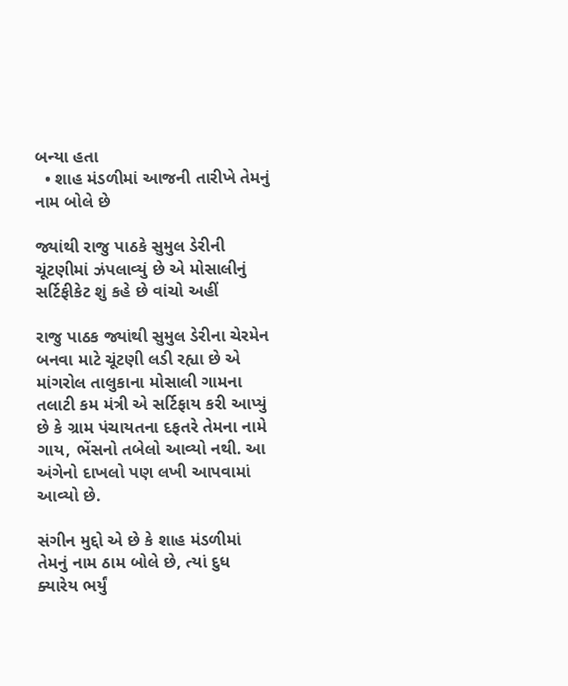બન્યા હતા
  • શાહ મંડળીમાં આજની તારીખે તેમનું નામ બોલે છે

જ્યાંથી રાજુ પાઠકે સુમુલ ડેરીની ચૂંટણીમાં ઝંપલાવ્યું છે એ મોસાલીનું સર્ટિફીકેટ શું કહે છે વાંચો અહીં

રાજુ પાઠક જ્યાંથી સુમુલ ડેરીના ચેરમેન બનવા માટે ચૂંટણી લડી રહ્યા છે એ માંગરોલ તાલુકાના મોસાલી ગામના તલાટી કમ મંત્રી એ સર્ટિફાય કરી આપ્યું છે કે ગ્રામ પંચાયતના દફતરે તેમના નામે ગાય, ભેંસનો તબેલો આવ્યો નથી. આ અંગેનો દાખલો પણ લખી આપવામાં આવ્યો છે.

સંગીન મુદ્દો એ છે કે શાહ મંડળીમાં તેમનું નામ ઠામ બોલે છે, ત્યાં દુધ ક્યારેય ભર્યું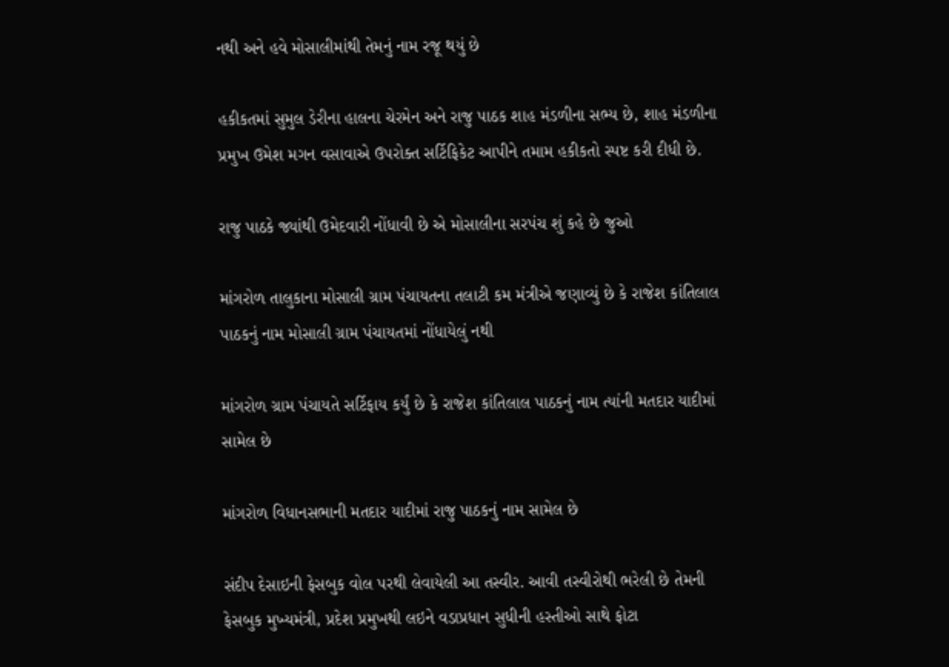નથી અને હવે મોસાલીમાંથી તેમનું નામ રજૂ થયું છે

હકીકતમાં સુમુલ ડેરીના હાલના ચેરમેન અને રાજુ પાઠક શાહ મંડળીના સભ્ય છે, શાહ મંડળીના પ્રમુખ ઉમેશ મગન વસાવાએ ઉપરોક્ત સર્ટિફિકેટ આપીને તમામ હકીકતો સ્પષ્ટ કરી દીધી છે.

રાજુ પાઠકે જ્યાંથી ઉમેદવારી નોંધાવી છે એ મોસાલીના સરપંચ શું કહે છે જુઓ

માંગરોળ તાલુકાના મોસાલી ગ્રામ પંચાયતના તલાટી કમ મંત્રીએ જણાવ્યું છે કે રાજેશ કાંતિલાલ પાઠકનું નામ મોસાલી ગ્રામ પંચાયતમાં નોંધાયેલું નથી

માંગરોળ ગ્રામ પંચાયતે સર્ટિફાય કર્યું છે કે રાજેશ કાંતિલાલ પાઠકનું નામ ત્યાંની મતદાર યાદીમાં સામેલ છે

માંગરોળ વિધાનસભાની મતદાર યાદીમાં રાજુ પાઠકનું નામ સામેલ છે

સંદીપ દેસાઇની ફેસબુક વોલ પરથી લેવાયેલી આ તસ્વીર. આવી તસ્વીરોથી ભરેલી છે તેમની ફેસબુક મુખ્યમંત્રી, પ્રદેશ પ્રમુખથી લઇને વડાપ્રધાન સુધીની હસ્તીઓ સાથે ફોટા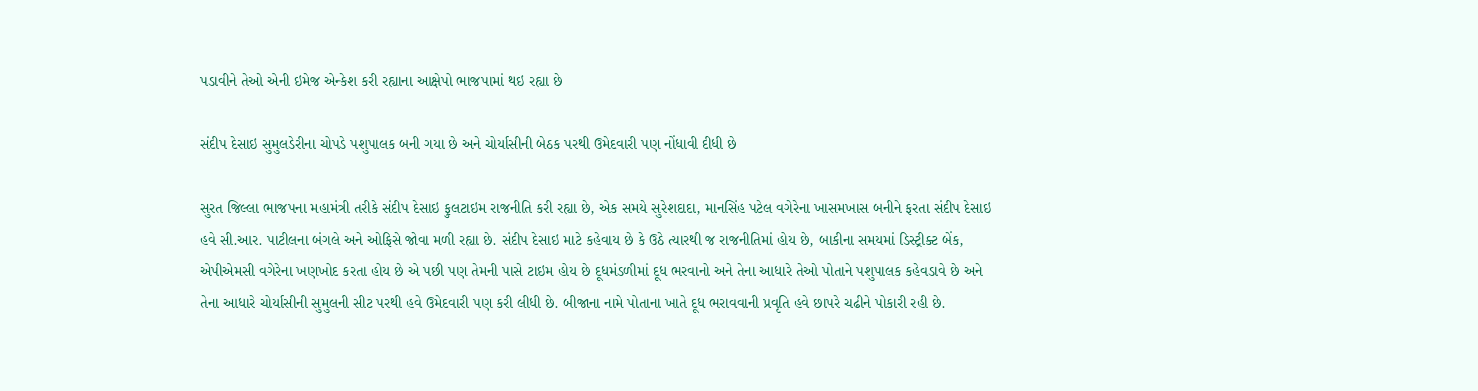પડાવીને તેઓ એની ઇમેજ એન્કેશ કરી રહ્યાના આક્ષેપો ભાજપામાં થઇ રહ્યા છે

સંદીપ દેસાઇ સુમુલડેરીના ચોપડે પશુપાલક બની ગયા છે અને ચોર્યાસીની બેઠક પરથી ઉમેદવારી પણ નોંધાવી દીધી છે

સુરત જિલ્લા ભાજપના મહામંત્રી તરીકે સંદીપ દેસાઇ ફુલટાઇમ રાજનીતિ કરી રહ્યા છે, એક સમયે સુરેશદાદા, માનસિંહ પટેલ વગેરેના ખાસમખાસ બનીને ફરતા સંદીપ દેસાઇ હવે સી.આર. પાટીલના બંગલે અને ઓફિસે જોવા મળી રહ્યા છે. સંદીપ દેસાઇ માટે કહેવાય છે કે ઉઠે ત્યારથી જ રાજનીતિમાં હોય છે, બાકીના સમયમાં ડિસ્ટ્રીક્ટ બેંક, એપીએમસી વગેરેના ખણખોદ કરતા હોય છે એ પછી પણ તેમની પાસે ટાઇમ હોય છે દૂધમંડળીમાં દૂધ ભરવાનો અને તેના આધારે તેઓ પોતાને પશુપાલક કહેવડાવે છે અને તેના આધારે ચોર્યાસીની સુમુલની સીટ પરથી હવે ઉમેદવારી પણ કરી લીધી છે. બીજાના નામે પોતાના ખાતે દૂધ ભરાવવાની પ્રવૃતિ હવે છાપરે ચઢીને પોકારી રહી છે.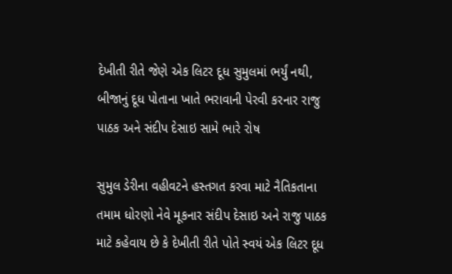દેખીતી રીતે જેણે એક લિટર દૂધ સુમુલમાં ભર્યું નથી, બીજાનું દૂધ પોતાના ખાતે ભરાવાની પેરવી કરનાર રાજુ પાઠક અને સંદીપ દેસાઇ સામે ભારે રોષ

સુમુલ ડેરીના વહીવટને હસ્તગત કરવા માટે નૈતિકતાના તમામ ધોરણો નેવે મૂકનાર સંદીપ દેસાઇ અને રાજુ પાઠક માટે કહેવાય છે કે દેખીતી રીતે પોતે સ્વયં એક લિટર દૂધ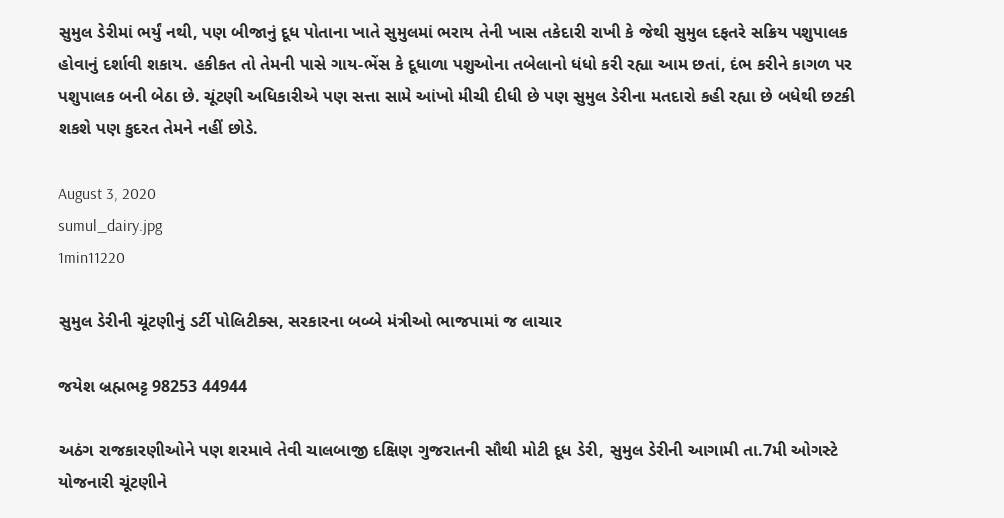સુમુલ ડેરીમાં ભર્યું નથી, પણ બીજાનું દૂધ પોતાના ખાતે સુમુલમાં ભરાય તેની ખાસ તકેદારી રાખી કે જેથી સુમુલ દફતરે સક્રિય પશુપાલક હોવાનું દર્શાવી શકાય. હકીકત તો તેમની પાસે ગાય-ભેંસ કે દૂધાળા પશુઓના તબેલાનો ધંધો કરી રહ્યા આમ છતાં, દંભ કરીને કાગળ પર પશુપાલક બની બેઠા છે. ચૂંટણી અધિકારીએ પણ સત્તા સામે આંખો મીચી દીધી છે પણ સુમુલ ડેરીના મતદારો કહી રહ્યા છે બધેથી છટકી શકશે પણ કુદરત તેમને નહીં છોડે.

August 3, 2020
sumul_dairy.jpg
1min11220

સુમુલ ડેરીની ચૂંટણીનું ડર્ટી પોલિટીક્સ, સરકારના બબ્બે મંત્રીઓ ભાજપામાં જ લાચાર

જયેશ બ્રહ્મભટ્ટ 98253 44944

અઠંગ રાજકારણીઓને પણ શરમાવે તેવી ચાલબાજી દક્ષિણ ગુજરાતની સૌથી મોટી દૂધ ડેરી, સુમુલ ડેરીની આગામી તા.7મી ઓગસ્ટે યોજનારી ચૂંટણીને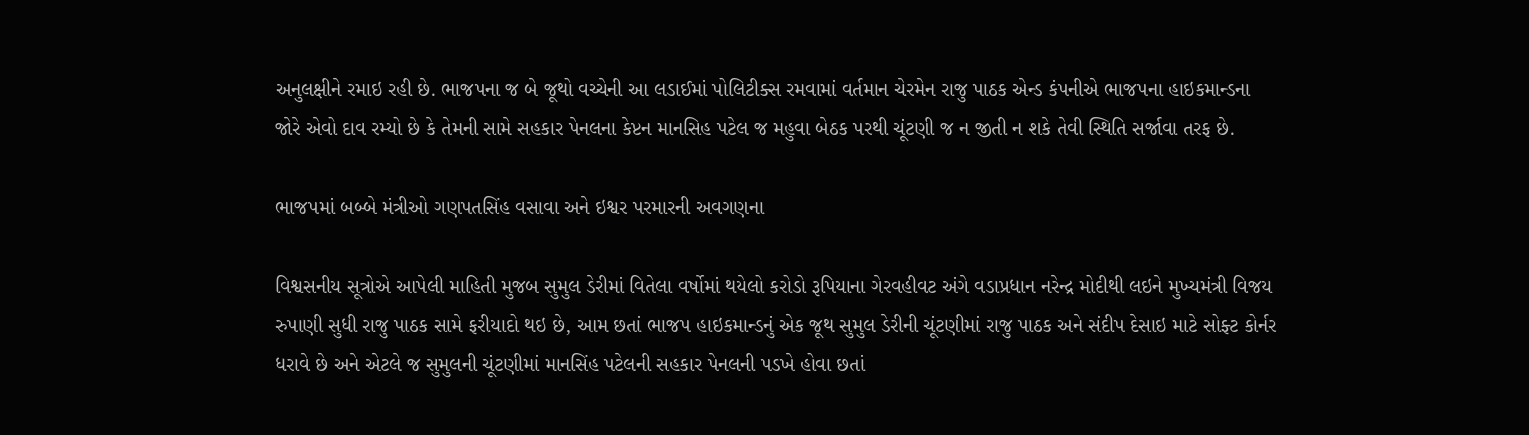અનુલક્ષીને રમાઇ રહી છે. ભાજપના જ બે જૂથો વચ્ચેની આ લડાઈમાં પોલિટીક્સ રમવામાં વર્તમાન ચેરમેન રાજુ પાઠક એન્ડ કંપનીએ ભાજપના હાઇકમાન્ડના જોરે એવો દાવ રમ્યો છે કે તેમની સામે સહકાર પેનલના કેપ્ટન માનસિહ પટેલ જ મહુવા બેઠક પરથી ચૂંટણી જ ન જીતી ન શકે તેવી સ્થિતિ સર્જાવા તરફ છે.

ભાજપમાં બબ્બે મંત્રીઓ ગણપતસિંહ વસાવા અને ઇશ્વર પરમારની અવગણના

વિશ્વસનીય સૂત્રોએ આપેલી માહિતી મુજબ સુમુલ ડેરીમાં વિતેલા વર્ષોમાં થયેલો કરોડો રૂપિયાના ગેરવહીવટ અંગે વડાપ્રધાન નરેન્દ્ર મોદીથી લઇને મુખ્યમંત્રી વિજય રુપાણી સુધી રાજુ પાઠક સામે ફરીયાદો થઇ છે, આમ છતાં ભાજપ હાઇકમાન્ડનું એક જૂથ સુમુલ ડેરીની ચૂંટણીમાં રાજુ પાઠક અને સંદીપ દેસાઇ માટે સોફ્ટ કોર્નર ધરાવે છે અને એટલે જ સુમુલની ચૂંટણીમાં માનસિંહ પટેલની સહકાર પેનલની પડખે હોવા છતાં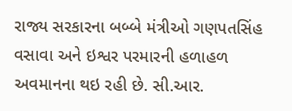રાજ્ય સરકારના બબ્બે મંત્રીઓ ગણપતસિંહ વસાવા અને ઇશ્વર પરમારની હળાહળ અવમાનના થઇ રહી છે. સી.આર.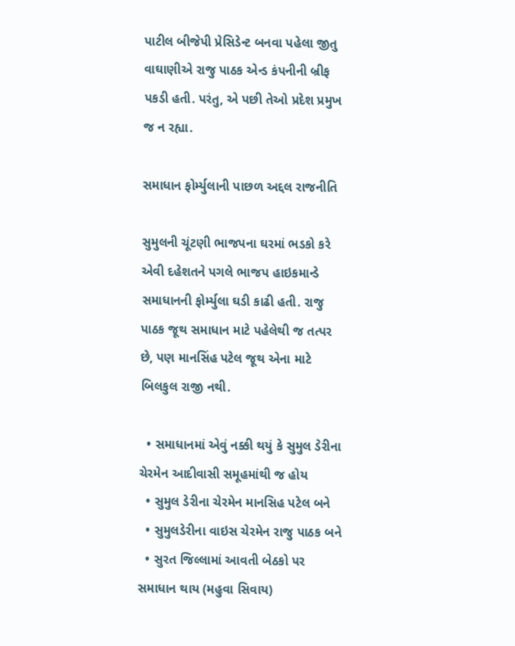પાટીલ બીજેપી પ્રેસિડેન્ટ બનવા પહેલા જીતુ વાઘાણીએ રાજુ પાઠક એન્ડ કંપનીની બ્રીફ પકડી હતી. પરંતુ, એ પછી તેઓ પ્રદેશ પ્રમુખ જ ન રહ્યા.

સમાધાન ફોર્મ્યુલાની પાછળ અદ્દલ રાજનીતિ

સુમુલની ચૂંટણી ભાજપના ઘરમાં ભડકો કરે એવી દહેશતને પગલે ભાજપ હાઇકમાન્ડે સમાધાનની ફોર્મ્યુલા ઘડી કાઢી હતી. રાજુ પાઠક જૂથ સમાધાન માટે પહેલેથી જ તત્પર છે, પણ માનસિંહ પટેલ જૂથ એના માટે બિલકુલ રાજી નથી.

  • સમાધાનમાં એવું નક્કી થયું કે સુમુલ ડેરીના ચેરમેન આદીવાસી સમૂહમાંથી જ હોય
  • સુમુલ ડેરીના ચેરમેન માનસિહ પટેલ બને
  • સુમુલડેરીના વાઇસ ચેરમેન રાજુ પાઠક બને
  • સુરત જિલ્લામાં આવતી બેઠકો પર સમાધાન થાય (મહુવા સિવાય)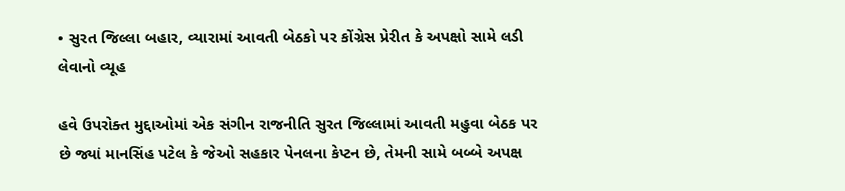• સુરત જિલ્લા બહાર, વ્યારામાં આવતી બેઠકો પર કોંગ્રેસ પ્રેરીત કે અપક્ષો સામે લડી લેવાનો વ્યૂહ

હવે ઉપરોક્ત મુદ્દાઓમાં એક સંગીન રાજનીતિ સુરત જિલ્લામાં આવતી મહુવા બેઠક પર છે જ્યાં માનસિંહ પટેલ કે જેઓ સહકાર પેનલના કેપ્ટન છે, તેમની સામે બબ્બે અપક્ષ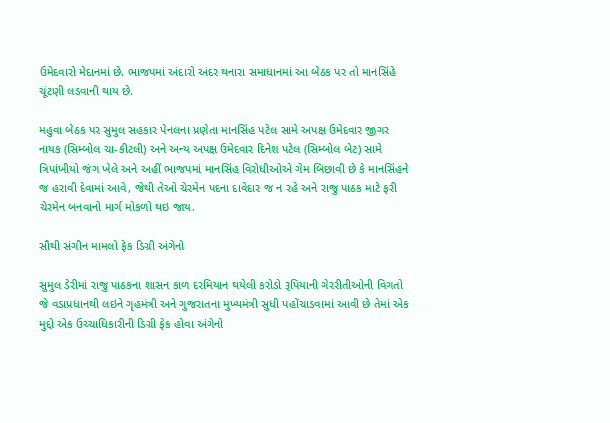ઉમેદવારો મેદાનમાં છે. ભાજપમાં અંદારો અંદર થનારા સમાધાનમાં આ બેઠક પર તો માનસિંહે ચૂંટણી લડવાની થાય છે.

મહુવા બેઠક પર સુમુલ સહકાર પેનલના પ્રણેતા માનસિંહ પટેલ સામે અપક્ષ ઉમેદવાર જીગર નાયક (સિમ્બોલ ચા-કીટલી) અને અન્ય અપક્ષ ઉમેદવાર દિનેશ પટેલ (સિમ્બોલ બેટ) સામે ત્રિપાંખીયો જંગ ખેલે અને અહીં ભાજપમાં માનસિંહ વિરોધીઓએ ગેમ બિછાવી છે કે માનસિંહને જ હરાવી દેવામાં આવે, જેથી તેઓ ચેરમેન પદના દાવેદાર જ ન રહે અને રાજુ પાઠક માટે ફરી ચેરમેન બનવાનો માર્ગ મોકળો થઇ જાય.

સૌથી સંગીન મામલો ફેક ડિગ્રી અંગેનો

સુમુલ ડેરીમાં રાજુ પાઠકના શાસન કાળ દરમિયાન થયેલી કરોડો રૂપિયાની ગેરરીતીઓની વિગતો જે વડાપ્રધાનથી લઇને ગૃહમંત્રી અને ગુજરાતના મુખ્યમંત્રી સુધી પહોંચાડવામાં આવી છે તેમાં એક મુદ્દો એક ઉચ્ચાધિકારીની ડિગ્રી ફેક હોવા અંગેનો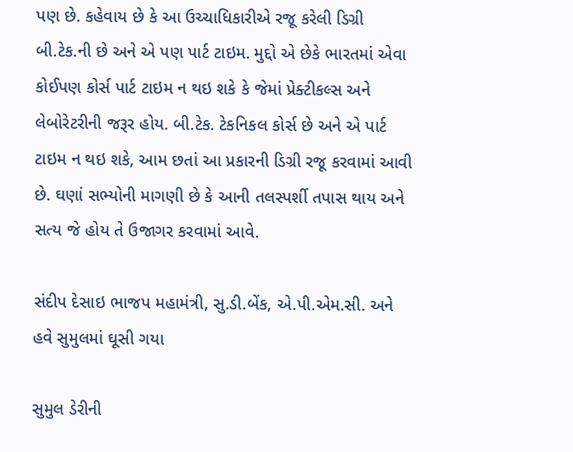પણ છે. કહેવાય છે કે આ ઉચ્ચાધિકારીએ રજૂ કરેલી ડિગ્રી બી.ટેક.ની છે અને એ પણ પાર્ટ ટાઇમ. મુદ્દો એ છેકે ભારતમાં એવા કોઈપણ કોર્સ પાર્ટ ટાઇમ ન થઇ શકે કે જેમાં પ્રેક્ટીકલ્સ અને લેબોરેટરીની જરૂર હોય. બી.ટેક. ટેકનિકલ કોર્સ છે અને એ પાર્ટ ટાઇમ ન થઇ શકે, આમ છતાં આ પ્રકારની ડિગ્રી રજૂ કરવામાં આવી છે. ઘણાં સભ્યોની માગણી છે કે આની તલસ્પર્શી તપાસ થાય અને સત્ય જે હોય તે ઉજાગર કરવામાં આવે.

સંદીપ દેસાઇ ભાજપ મહામંત્રી, સુ.ડી.બેંક, એ.પી.એમ.સી. અને હવે સુમુલમાં ઘૂસી ગયા

સુમુલ ડેરીની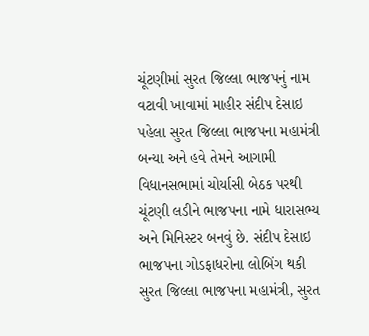ચૂંટણીમાં સુરત જિલ્લા ભાજપનું નામ વટાવી ખાવામાં માહીર સંદીપ દેસાઇ પહેલા સુરત જિલ્લા ભાજપના મહામંત્રી બન્યા અને હવે તેમને આગામી વિધાનસભામાં ચોર્યાસી બેઠક પરથી ચૂંટણી લડીને ભાજપના નામે ધારાસભ્ય અને મિનિસ્ટર બનવું છે. સંદીપ દેસાઇ ભાજપના ગોડફાધરોના લોબિંગ થકી સુરત જિલ્લા ભાજપના મહામંત્રી, સુરત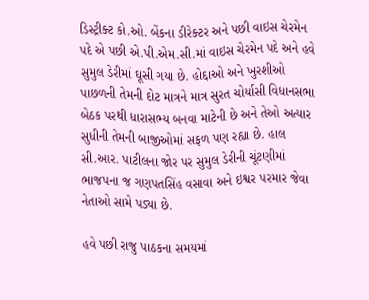ડિસ્ટ્રીક્ટ કો.ઓ. બેંકના ડીરેક્ટર અને પછી વાઇસ ચેરમેન પદે એ પછી એ.પી.એમ.સી.માં વાઇસ ચેરમેન પદે અને હવે સુમુલ ડેરીમાં ઘૂસી ગયા છે. હોદ્દાઓ અને ખુરશીઓ પાછળની તેમની દોટ માત્રને માત્ર સુરત ચોર્યાસી વિધાનસભા બેઠક પરથી ધારાસભ્ય બનવા માટેની છે અને તેઓ અત્યાર સુધીની તેમની બાજીઓમાં સફળ પણ રહ્યા છે. હાલ સી.આર. પાટીલના જોર પર સુમુલ ડેરીની ચૂંટણીમાં ભાજપના જ ગણપતસિંહ વસાવા અને ઇશ્વર પરમાર જેવા નેતાઓ સામે પડ્યા છે.

હવે પછી રાજુ પાઠકના સમયમાં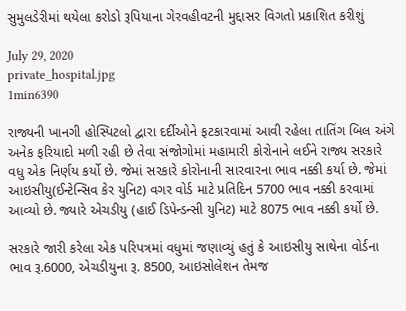સુમુલડેરીમાં થયેલા કરોડો રૂપિયાના ગેરવહીવટની મુદ્દાસર વિગતો પ્રકાશિત કરીશું

July 29, 2020
private_hospital.jpg
1min6390

રાજ્યની ખાનગી હોસ્પિટલો દ્વારા દર્દીઓને ફટકારવામાં આવી રહેલા તાતિંગ બિલ અંગે અનેક ફરિયાદો મળી રહી છે તેવા સંજોગોમાં મહામારી કોરોનાને લઈને રાજ્ય સરકારે વધુ એક નિર્ણય કર્યો છે. જેમાં સરકારે કોરોનાની સારવારના ભાવ નક્કી કર્યા છે. જેમાં આઇસીયુ(ઈન્ટેન્સિવ કેર યુનિટ) વગર વોર્ડ માટે પ્રતિદિન 5700 ભાવ નક્કી કરવામાં આવ્યો છે. જ્યારે એચડીયુ (હાઈ ડિપેન્ડન્સી યુનિટ) માટે 8075 ભાવ નક્કી કર્યો છે.

સરકારે જારી કરેલા એક પરિપત્રમાં વધુમાં જણાવ્યું હતું કે આઇસીયુ સાથેના વોર્ડના ભાવ રૂ.6000, એચડીયુના રૂ. 8500, આઇસોલેશન તેમજ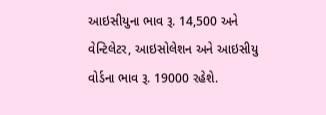આઇસીયુના ભાવ રૂ. 14,500 અને વેન્ટિલેટર, આઇસોલેશન અને આઇસીયુ વોર્ડના ભાવ રૂ. 19000 રહેશે.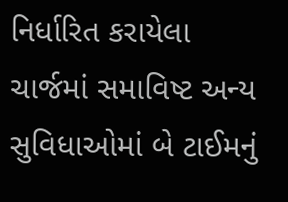નિર્ધારિત કરાયેલા ચાર્જમાં સમાવિષ્ટ અન્ય સુવિધાઓમાં બે ટાઈમનું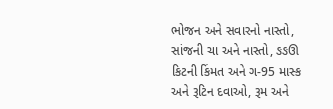ભોજન અને સવારનો નાસ્તો, સાંજની ચા અને નાસ્તો, ઙઙઊ કિટની કિંમત અને ગ-95 માસ્ક અને રૂટિન દવાઓ, રૂમ અને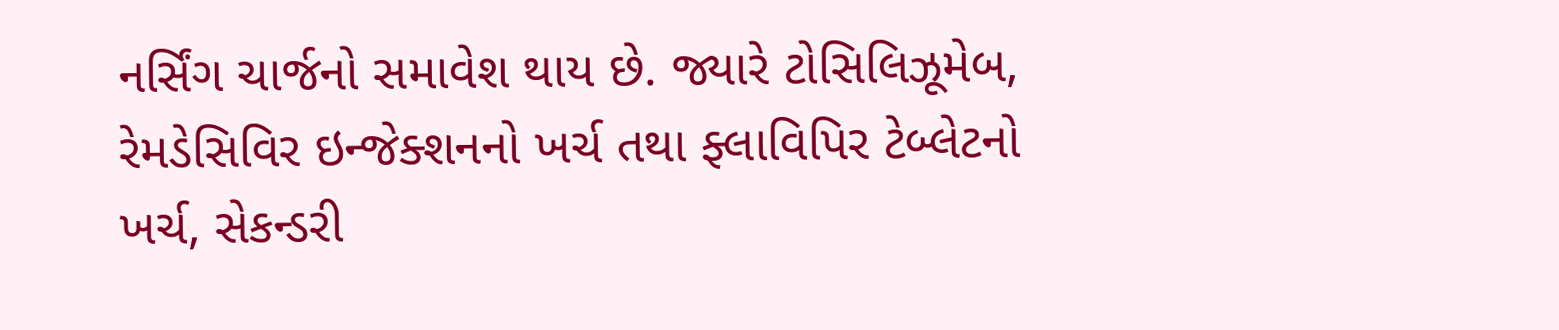નર્સિંગ ચાર્જનો સમાવેશ થાય છે. જ્યારે ટોસિલિઝૂમેબ, રેમડેસિવિર ઇન્જેક્શનનો ખર્ચ તથા ફ્લાવિપિર ટેબ્લેટનો ખર્ચ, સેકન્ડરી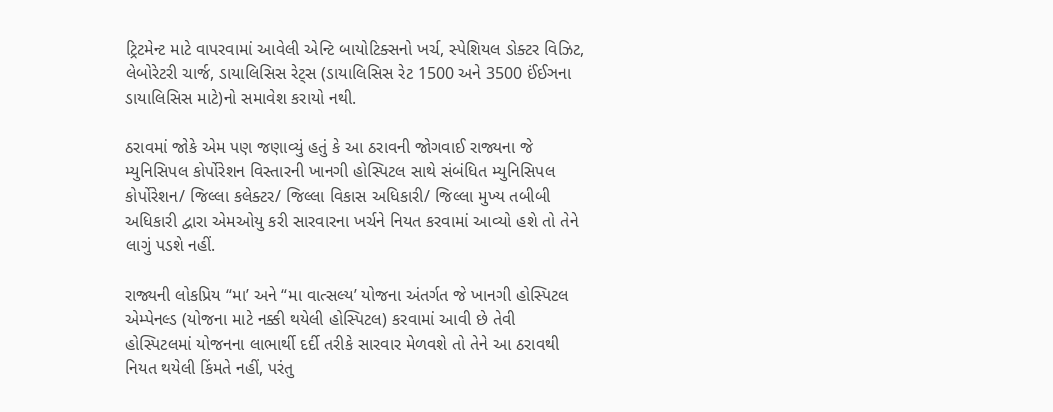ટ્રિટમેન્ટ માટે વાપરવામાં આવેલી એન્ટિ બાયોટિક્સનો ખર્ચ, સ્પેશિયલ ડોક્ટર વિઝિટ, લેબોરેટરી ચાર્જ, ડાયાલિસિસ રેટ્સ (ડાયાલિસિસ રેટ 1500 અને 3500 ઈંઈઞના ડાયાલિસિસ માટે)નો સમાવેશ કરાયો નથી.

ઠરાવમાં જોકે એમ પણ જણાવ્યું હતું કે આ ઠરાવની જોગવાઈ રાજ્યના જે મ્યુનિસિપલ કોર્પોરેશન વિસ્તારની ખાનગી હોસ્પિટલ સાથે સંબંધિત મ્યુનિસિપલ કોર્પોરેશન/ જિલ્લા કલેક્ટર/ જિલ્લા વિકાસ અધિકારી/ જિલ્લા મુખ્ય તબીબી અધિકારી દ્વારા એમઓયુ કરી સારવારના ખર્ચને નિયત કરવામાં આવ્યો હશે તો તેને લાગું પડશે નહીં.

રાજ્યની લોકપ્રિય “મા’ અને “મા વાત્સલ્ય’ યોજના અંતર્ગત જે ખાનગી હોસ્પિટલ એમ્પેનલ્ડ (યોજના માટે નક્કી થયેલી હોસ્પિટલ) કરવામાં આવી છે તેવી હોસ્પિટલમાં યોજનના લાભાર્થી દર્દી તરીકે સારવાર મેળવશે તો તેને આ ઠરાવથી નિયત થયેલી કિંમતે નહીં, પરંતુ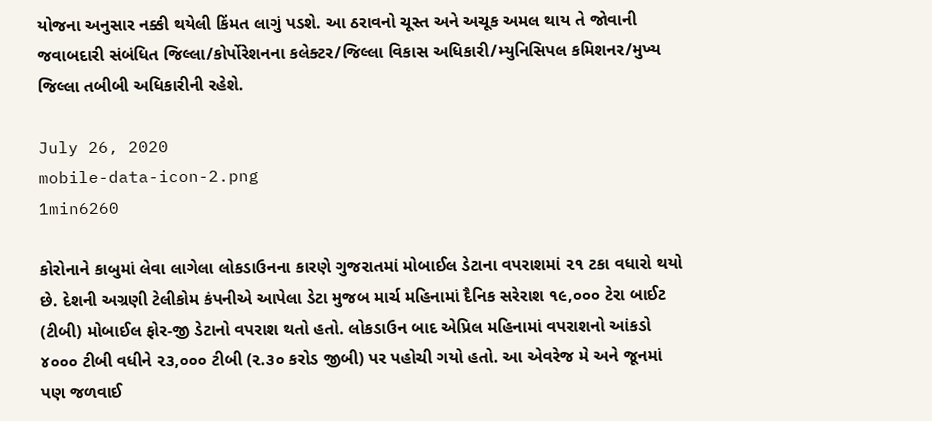યોજના અનુસાર નક્કી થયેલી કિંમત લાગું પડશે. આ ઠરાવનો ચૂસ્ત અને અચૂક અમલ થાય તે જોવાની જવાબદારી સંબંધિત જિલ્લા/કોર્પોરેશનના કલેક્ટર/જિલ્લા વિકાસ અધિકારી/મ્યુનિસિપલ કમિશનર/મુખ્ય જિલ્લા તબીબી અધિકારીની રહેશે.

July 26, 2020
mobile-data-icon-2.png
1min6260

કોરોનાને કાબુમાં લેવા લાગેલા લોકડાઉનના કારણે ગુજરાતમાં મોબાઈલ ડેટાના વપરાશમાં ૨૧ ટકા વધારો થયો છે. દેશની અગ્રણી ટેલીકોમ કંપનીએ આપેલા ડેટા મુજબ માર્ચ મહિનામાં દૈનિક સરેરાશ ૧૯,૦૦૦ ટેરા બાઈટ (ટીબી) મોબાઈલ ફોર-જી ડેટાનો વપરાશ થતો હતો. લોકડાઉન બાદ એપ્રિલ મહિનામાં વપરાશનો આંકડો ૪૦૦૦ ટીબી વધીને ૨૩,૦૦૦ ટીબી (૨.૩૦ કરોડ જીબી) પર પહોચી ગયો હતો. આ એવરેજ મે અને જૂનમાં પણ જળવાઈ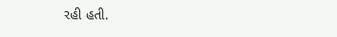રહી હતી.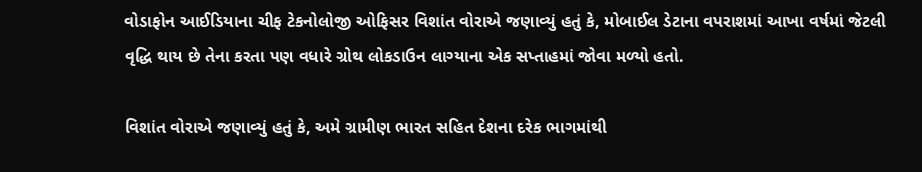વોડાફોન આઈડિયાના ચીફ ટેકનોલોજી ઓફિસર વિશાંત વોરાએ જણાવ્યું હતું કે, મોબાઈલ ડેટાના વપરાશમાં આખા વર્ષમાં જેટલી વૃદ્ધિ થાય છે તેના કરતા પણ વધારે ગ્રોથ લોકડાઉન લાગ્યાના એક સપ્તાહમાં જોવા મળ્યો હતો.

વિશાંત વોરાએ જણાવ્યું હતું કે, અમે ગ્રામીણ ભારત સહિત દેશના દરેક ભાગમાંથી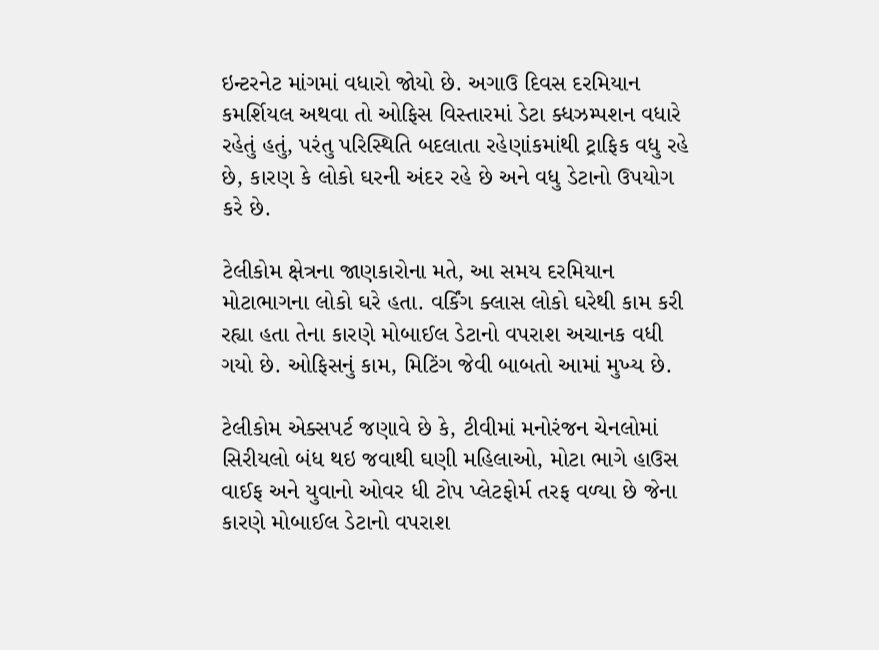ઇન્ટરનેટ માંગમાં વધારો જોયો છે. અગાઉ દિવસ દરમિયાન કમર્શિયલ અથવા તો ઓફિસ વિસ્તારમાં ડેટા ક્ધઝમ્પશન વધારે રહેતું હતું, પરંતુ પરિસ્થિતિ બદલાતા રહેણાંકમાંથી ટ્રાફિક વધુ રહે છે, કારણ કે લોકો ઘરની અંદર રહે છે અને વધુ ડેટાનો ઉપયોગ કરે છે.

ટેલીકોમ ક્ષેત્રના જાણકારોના મતે, આ સમય દરમિયાન મોટાભાગના લોકો ઘરે હતા. વર્કિંગ ક્લાસ લોકો ઘરેથી કામ કરી રહ્યા હતા તેના કારણે મોબાઈલ ડેટાનો વપરાશ અચાનક વધી ગયો છે. ઓફિસનું કામ, મિટિંગ જેવી બાબતો આમાં મુખ્ય છે.

ટેલીકોમ એક્સપર્ટ જણાવે છે કે, ટીવીમાં મનોરંજન ચેનલોમાં સિરીયલો બંધ થઇ જવાથી ઘણી મહિલાઓ, મોટા ભાગે હાઉસ વાઈફ અને યુવાનો ઓવર ધી ટોપ પ્લેટફોર્મ તરફ વળ્યા છે જેના કારણે મોબાઈલ ડેટાનો વપરાશ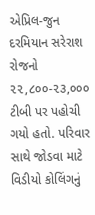એપ્રિલ-જુન દરમિયાન સરેરાશ રોજનો ૨૨,૮૦૦-૨૩,૦૦૦ ટીબી પર પહોચી ગયો હતો. પરિવાર સાથે જોડવા માટે વિડીયો કોલિંગનું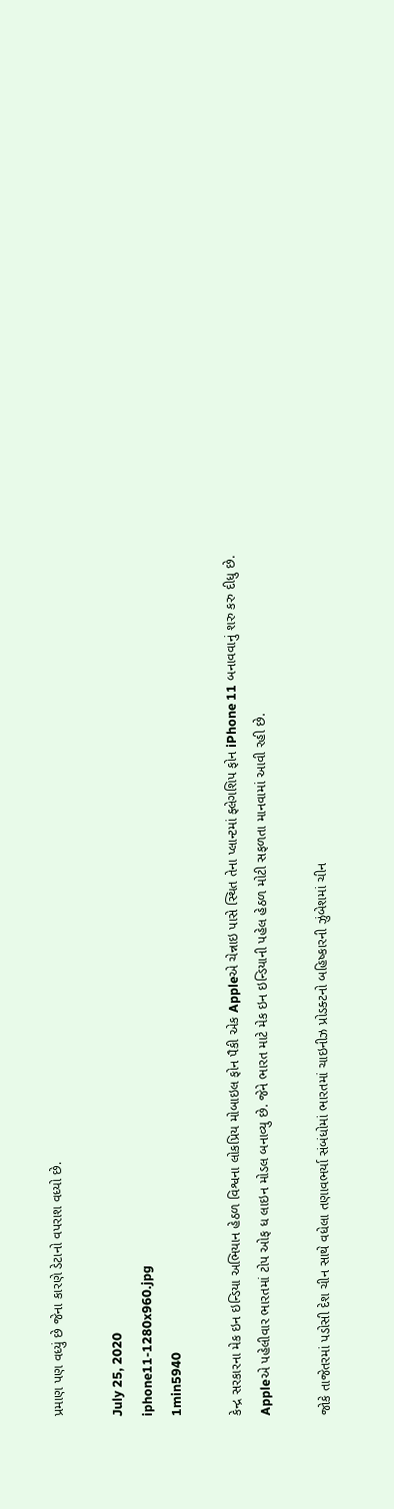પ્રમાણ પણ વધ્યું છે જેના કારણે ડેટાનો વપરાશ વધ્યો છે.

July 25, 2020
iphone11-1280x960.jpg
1min5940

કેન્દ્ર સરકારના મેક ઇન ઇન્ડિયા અભિયાન હેઠળ વિશ્વના લોકપ્રિય મોબાઇલ ફોન પૈકી એક Appleએ ચેન્નાઇ પાસે સ્થિત તેના પ્લાન્ટમાં ફ્લેગશિપ ફોન iPhone 11 બનાવવાનું શરુ કરુ દીધુ છે. Appleએ પહેલીવાર ભારતમાં ટોપ ઓફ ધ લાઇન મોડલ બનાવ્યુ છે. જેને ભારત માટે મેક ઇન ઇન્ડિયાની પહેલ હેઠળ મોટી સફળતા માનવામાં આવી રહી છે.

જોકે તાજેતરમાં પડોસી દેશ ચીન સાથે વધેલા તણાવભર્યા સંબંધોમાં ભારતમાં ચાઇનીઝ પ્રોડક્ટનો બહિષ્કારની ઝુંબેશમાં ચીન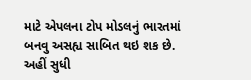માટે એપલના ટોપ મોડલનું ભારતમાં બનવુ અસહ્ય સાબિત થઇ શક છે. અહીં સુધી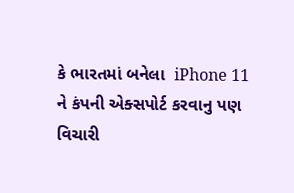કે ભારતમાં બનેલા  iPhone 11 ને કંપની એક્સપોર્ટ કરવાનુ પણ વિચારી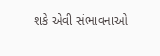શકે એવી સંભાવનાઓ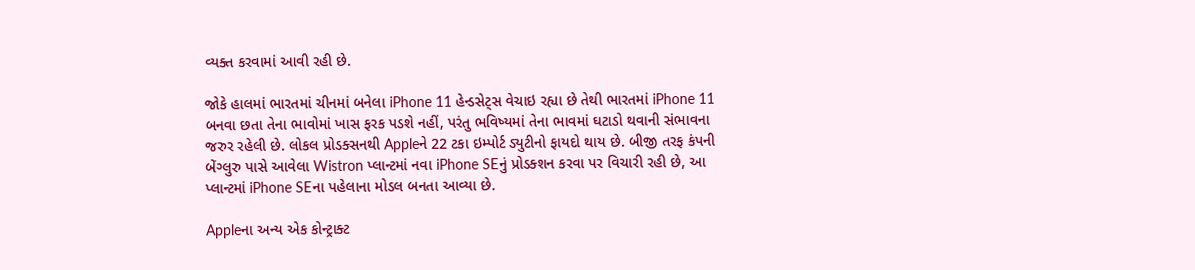વ્યક્ત કરવામાં આવી રહી છે.

જોકે હાલમાં ભારતમાં ચીનમાં બનેલા iPhone 11 હેન્ડસેટ્સ વેચાઇ રહ્યા છે તેથી ભારતમાં iPhone 11  બનવા છતા તેના ભાવોમાં ખાસ ફરક પડશે નહીં, પરંતુ ભવિષ્યમાં તેના ભાવમાં ઘટાડો થવાની સંભાવના જરુર રહેલી છે. લોકલ પ્રોડક્સનથી Appleને 22 ટકા ઇમ્પોર્ટ ડ્યુટીનો ફાયદો થાય છે. બીજી તરફ કંપની બેંગ્લુરુ પાસે આવેલા Wistron પ્લાન્ટમાં નવા iPhone SEનું પ્રોડક્શન કરવા પર વિચારી રહી છે, આ પ્લાન્ટમાં iPhone SEના પહેલાના મોડલ બનતા આવ્યા છે.

Appleના અન્ય એક કોન્ટ્રાક્ટ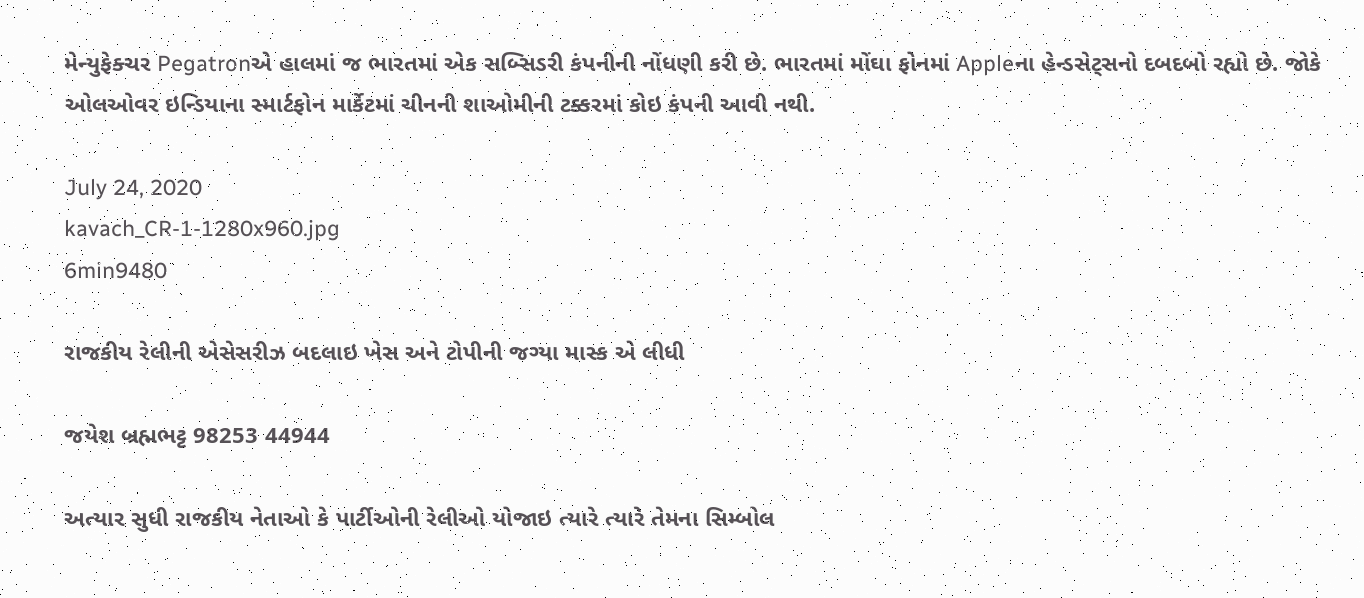મેન્યુફેક્ચર Pegatronએ હાલમાં જ ભારતમાં એક સબ્સિડરી કંપનીની નોંધણી કરી છે. ભારતમાં મોંઘા ફોનમાં Appleના હેન્ડસેટ્સનો દબદબો રહ્યો છે. જોકે ઓલઓવર ઇન્ડિયાના સ્માર્ટફોન માર્કેટમાં ચીનની શાઓમીની ટક્કરમાં કોઇ કંપની આવી નથી.

July 24, 2020
kavach_CR-1-1280x960.jpg
6min9480

રાજકીય રેલીની એસેસરીઝ બદલાઇ ખેસ અને ટોપીની જગ્યા માસ્ક એ લીધી

જયેશ બ્રહ્મભટ્ટ 98253 44944

અત્યાર સુધી રાજકીય નેતાઓ કે પાર્ટીઓની રેલીઓ યોજાઇ ત્યારે ત્યારે તેમના સિમ્બોલ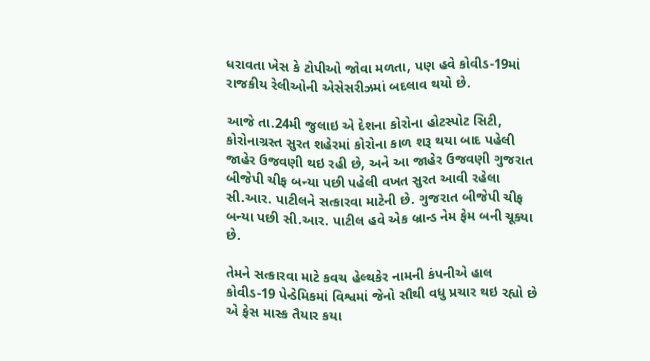ધરાવતા ખેસ કે ટોપીઓ જોવા મળતા, પણ હવે કોવીડ-19માં રાજકીય રેલીઓની એસેસરીઝમાં બદલાવ થયો છે.

આજે તા.24મી જુલાઇ એ દેશના કોરોના હોટસ્પોટ સિટી, કોરોનાગ્રસ્ત સુરત શહેરમાં કોરોના કાળ શરૂ થયા બાદ પહેલી જાહેર ઉજવણી થઇ રહી છે, અને આ જાહેર ઉજવણી ગુજરાત બીજેપી ચીફ બન્યા પછી પહેલી વખત સુરત આવી રહેલા સી.આર. પાટીલને સત્કારવા માટેની છે. ગુજરાત બીજેપી ચીફ બન્યા પછી સી.આર. પાટીલ હવે એક બ્રાન્ડ નેમ ફેમ બની ચૂક્યા છે.

તેમને સત્કારવા માટે કવચ હેલ્થકેર નામની કંપનીએ હાલ કોવીડ-19 પેન્ડેમિકમાં વિશ્વમાં જેનો સૌથી વધુ પ્રચાર થઇ રહ્યો છે એ ફેસ માસ્ક તૈયાર કયા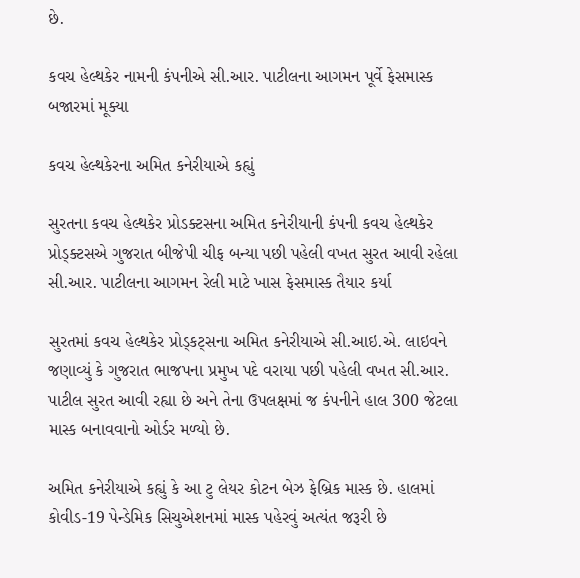છે.

કવચ હેલ્થકેર નામની કંપનીએ સી.આર. પાટીલના આગમન પૂર્વે ફેસમાસ્ક બજારમાં મૂક્યા

કવચ હેલ્થકેરના અમિત કનેરીયાએ કહ્યું

સુરતના કવચ હેલ્થકેર પ્રોડક્ટસના અમિત કનેરીયાની કંપની કવચ હેલ્થકેર પ્રોડ્ક્ટસએ ગુજરાત બીજેપી ચીફ બન્યા પછી પહેલી વખત સુરત આવી રહેલા સી.આર. પાટીલના આગમન રેલી માટે ખાસ ફેસમાસ્ક તૈયાર કર્યા

સુરતમાં કવચ હેલ્થકેર પ્રોડ્કટ્સના અમિત કનેરીયાએ સી.આઇ.એ. લાઇવને જણાવ્યું કે ગુજરાત ભાજપના પ્રમુખ પદે વરાયા પછી પહેલી વખત સી.આર. પાટીલ સુરત આવી રહ્યા છે અને તેના ઉપલક્ષમાં જ કંપનીને હાલ 300 જેટલા માસ્ક બનાવવાનો ઓર્ડર મળ્યો છે.

અમિત કનેરીયાએ કહ્યું કે આ ટુ લેયર કોટન બેઝ ફેબ્રિક માસ્ક છે. હાલમાં કોવીડ-19 પેન્ડેમિક સિચુએશનમાં માસ્ક પહેરવું અત્યંત જરૂરી છે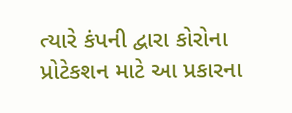ત્યારે કંપની દ્વારા કોરોના પ્રોટેકશન માટે આ પ્રકારના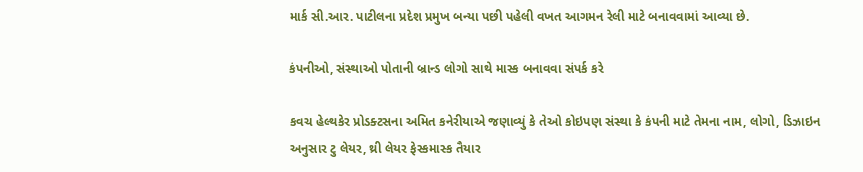માર્ક સી.આર. પાટીલના પ્રદેશ પ્રમુખ બન્યા પછી પહેલી વખત આગમન રેલી માટે બનાવવામાં આવ્યા છે.

કંપનીઓ, સંસ્થાઓ પોતાની બ્રાન્ડ લોગો સાથે માસ્ક બનાવવા સંપર્ક કરે

કવચ હેલ્થકેર પ્રોડક્ટસના અમિત કનેરીયાએ જણાવ્યું કે તેઓ કોઇપણ સંસ્થા કે કંપની માટે તેમના નામ, લોગો, ડિઝાઇન અનુસાર ટુ લેયર, થ્રી લેયર ફેસ્કમાસ્ક તૈયાર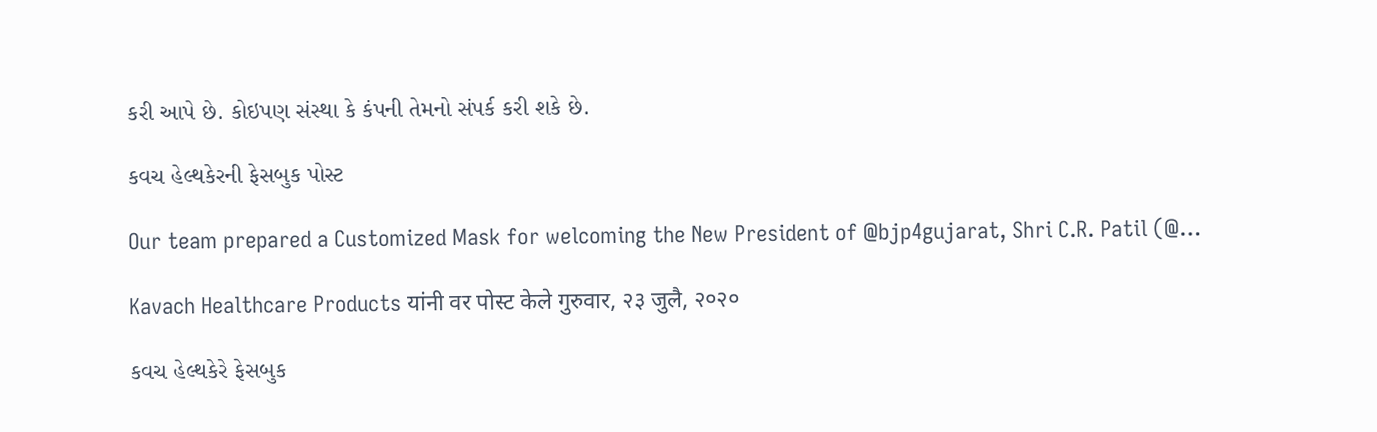કરી આપે છે. કોઇપણ સંસ્થા કે કંપની તેમનો સંપર્ક કરી શકે છે.

કવચ હેલ્થકેરની ફેસબુક પોસ્ટ

Our team prepared a Customized Mask for welcoming the New President of @bjp4gujarat, Shri C.R. Patil (@…

Kavach Healthcare Products यांनी वर पोस्ट केले गुरुवार, २३ जुलै, २०२०

કવચ હેલ્થકેરે ફેસબુક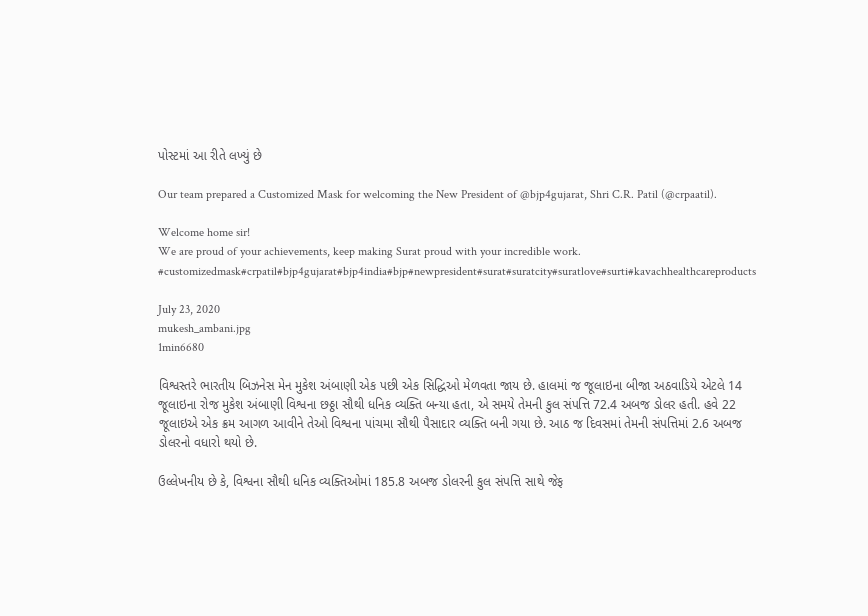પોસ્ટમાં આ રીતે લખ્યું છે

Our team prepared a Customized Mask for welcoming the New President of @bjp4gujarat, Shri C.R. Patil (@crpaatil).

Welcome home sir!
We are proud of your achievements, keep making Surat proud with your incredible work.
#customizedmask#crpatil#bjp4gujarat#bjp4india#bjp#newpresident#surat#suratcity#suratlove#surti#kavachhealthcareproducts

July 23, 2020
mukesh_ambani.jpg
1min6680

વિશ્વસ્તરે ભારતીય બિઝનેસ મેન મુકેશ અંબાણી એક પછી એક સિદ્ધિઓ મેળવતા જાય છે. હાલમાં જ જૂલાઇના બીજા અઠવાડિયે એટલે 14 જૂલાઇના રોજ મુકેશ અંબાણી વિશ્વના છઠ્ઠા સૌથી ધનિક વ્યક્તિ બન્યા હતા, એ સમયે તેમની કુલ સંપત્તિ 72.4 અબજ ડોલર હતી. હવે 22 જૂલાઇએ એક ક્રમ આગળ આવીને તેઓ વિશ્વના પાંચમા સૌથી પૈસાદાર વ્યક્તિ બની ગયા છે. આઠ જ દિવસમાં તેમની સંપત્તિમાં 2.6 અબજ ડોલરનો વધારો થયો છે.

ઉલ્લેખનીય છે કે, વિશ્વના સૌથી ધનિક વ્યક્તિઓમાં 185.8 અબજ ડોલરની કુલ સંપત્તિ સાથે જેફ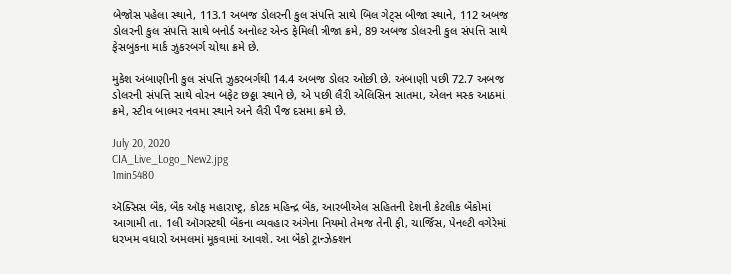બેજોસ પહેલા સ્થાને, 113.1 અબજ ડોલરની કુલ સંપત્તિ સાથે બિલ ગેટ્સ બીજા સ્થાને, 112 અબજ ડોલરની કુલ સંપત્તિ સાથે બનોર્ડ અનોલ્ટ એન્ડ ફેમિલી ત્રીજા ક્રમે, 89 અબજ ડોલરની કુલ સંપત્તિ સાથે ફેસબુકના માર્ક ઝુકરબર્ગ ચોથા ક્રમે છે.

મુકેશ અંબાણીની કુલ સંપત્તિ ઝુકરબર્ગથી 14.4 અબજ ડોલર ઓછી છે. અંબાણી પછી 72.7 અબજ ડોલરની સંપત્તિ સાથે વોરન બફેટ છઠ્ઠા સ્થાને છે, એ પછી લૈરી એલિસિન સાતમા, એલન મસ્ક આઠમાં ક્રમે, સ્ટીવ બાલ્મર નવમા સ્થાને અને લૈરી પૈજ દસમા ક્રમે છે.

July 20, 2020
CIA_Live_Logo_New2.jpg
1min5480

ઍક્સિસ બૅંક, બૅંક ઑફ મહારાષ્ટ્ર, કોટક મહિન્દ્ર બૅંક, આરબીએલ સહિતની દેશની કેટલીક બૅંકોમાં આગામી તા. 1લી ઑગસ્ટથી બૅંકના વ્યવહાર અંગેના નિયમો તેમજ તેની ફી, ચાર્જિસ, પેનલ્ટી વગેરેમાં ધરખમ વધારો અમલમાં મૂકવામાં આવશે. આ બૅંકો ટ્રાન્ઝેક્શન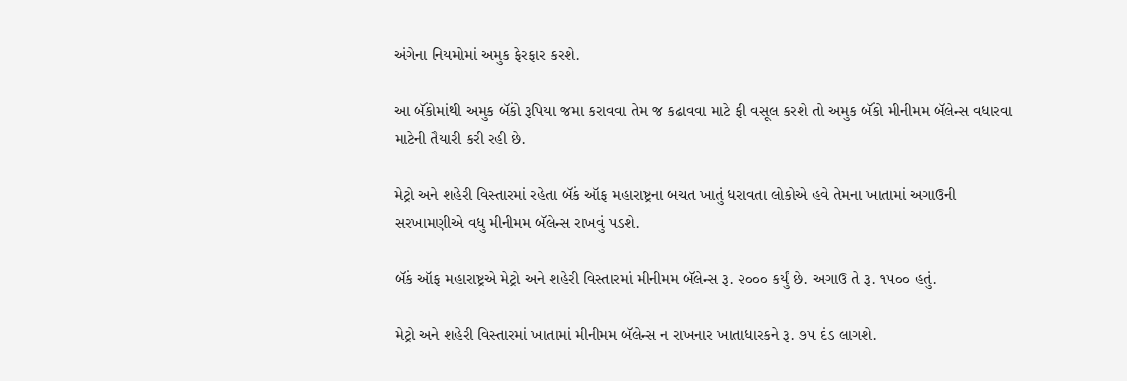અંગેના નિયમોમાં અમુક ફેરફાર કરશે.

આ બૅંકોમાંથી અમુક બૅંકો રૂપિયા જમા કરાવવા તેમ જ કઢાવવા માટે ફી વસૂલ કરશે તો અમુક બૅંકો મીનીમમ બૅલેન્સ વધારવા માટેની તૈયારી કરી રહી છે.

મેટ્રો અને શહેરી વિસ્તારમાં રહેતા બૅંક ઑફ મહારાષ્ટ્રના બચત ખાતું ધરાવતા લોકોએ હવે તેમના ખાતામાં અગાઉની સરખામણીએ વધુ મીનીમમ બૅલેન્સ રાખવું પડશે.

બૅંક ઑફ મહારાષ્ટ્રએ મેટ્રો અને શહેરી વિસ્તારમાં મીનીમમ બૅલેન્સ રૂ. ૨૦૦૦ કર્યું છે. અગાઉ તે રૂ. ૧૫૦૦ હતું.

મેટ્રો અને શહેરી વિસ્તારમાં ખાતામાં મીનીમમ બૅલેન્સ ન રાખનાર ખાતાધારકને રૂ. ૭૫ દંડ લાગશે.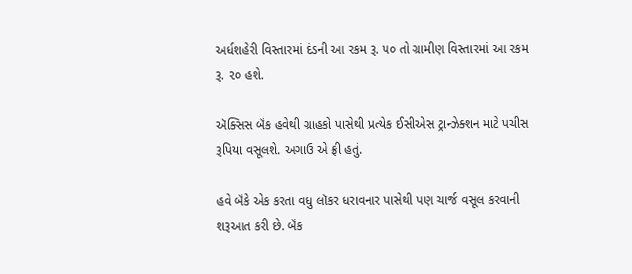અર્ધશહેરી વિસ્તારમાં દંડની આ રકમ રૂ. ૫૦ તો ગ્રામીણ વિસ્તારમાં આ રકમ રૂ. ૨૦ હશે.

ઍક્સિસ બૅંક હવેથી ગ્રાહકો પાસેથી પ્રત્યેક ઈસીએસ ટ્રાન્ઝેક્શન માટે પચીસ રૂપિયા વસૂલશે. અગાઉ એ ફ્રી હતું.

હવે બૅંકે એક કરતા વધુ લૉકર ધરાવનાર પાસેથી પણ ચાર્જ વસૂલ કરવાની શરૂઆત કરી છે. બૅંક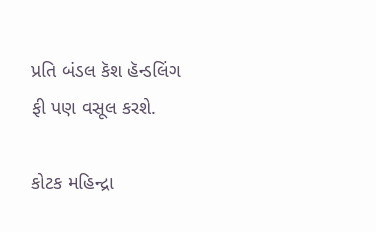પ્રતિ બંડલ કૅશ હૅન્ડલિંગ ફી પણ વસૂલ કરશે.

કોટક મહિન્દ્રા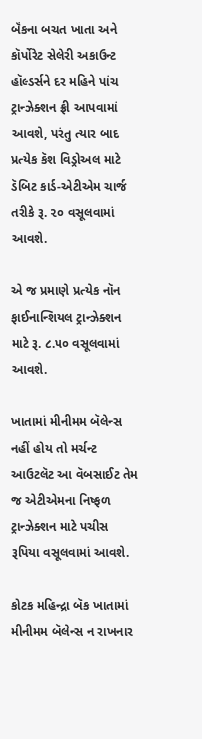બૅંકના બચત ખાતા અને કૉર્પોરેટ સેલેરી અકાઉન્ટ હૉલ્ડર્સને દર મહિને પાંચ ટ્રાન્ઝેક્શન ફ્રી આપવામાં આવશે, પરંતુ ત્યાર બાદ પ્રત્યેક કૅશ વિડ્રોઅલ માટે ડૅબિટ કાર્ડ-એટીએમ ચાર્જ તરીકે રૂ. ૨૦ વસૂલવામાં આવશે.

એ જ પ્રમાણે પ્રત્યેક નૉન ફાઈનાન્શિયલ ટ્રાન્ઝેક્શન માટે રૂ. ૮.૫૦ વસૂલવામાં આવશે.

ખાતામાં મીનીમમ બૅલેન્સ નહીં હોય તો મર્ચન્ટ આઉટલૅટ આ વૅબસાઈટ તેમ જ એટીએમના નિષ્ફળ ટ્રાન્ઝેક્શન માટે પચીસ રૂપિયા વસૂલવામાં આવશે.

કોટક મહિન્દ્રા બૅક ખાતામાં મીનીમમ બૅલેન્સ ન રાખનાર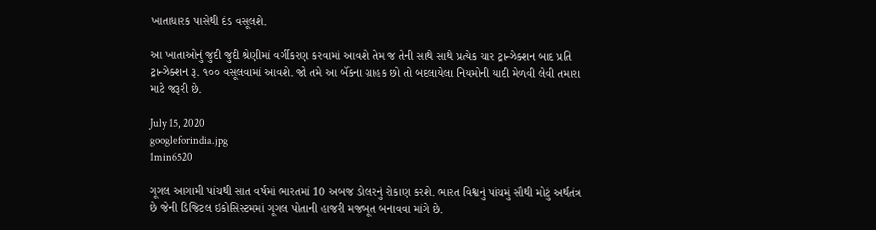ખાતાધારક પાસેથી દંડ વસૂલશે.

આ ખાતાઓનું જુદી જુદી શ્રેણીમાં વર્ગીકરણ કરવામાં આવશે તેમ જ તેની સાથે સાથે પ્રત્યેક ચાર ટ્રાન્ઝેક્શન બાદ પ્રતિ ટ્રાન્ઝેક્શન રૂ. ૧૦૦ વસૂલવામાં આવશે. જો તમે આ બૅંકના ગ્રાહક છો તો બદલાયેલા નિયમોની યાદી મેળવી લેવી તમારા માટે જરૂરી છે.

July 15, 2020
googleforindia.jpg
1min6520

ગૂગલ આગામી પાંચથી સાત વર્ષમાં ભારતમાં 10 અબજ ડોલરનું રોકાણ કરશે. ભારત વિશ્વનું પાંચમું સૌથી મોટું અર્થતંત્ર છે જેની ડિજિટલ ઇકોસિસ્ટમમાં ગૂગલ પોતાની હાજરી મજબૂત બનાવવા માંગે છે.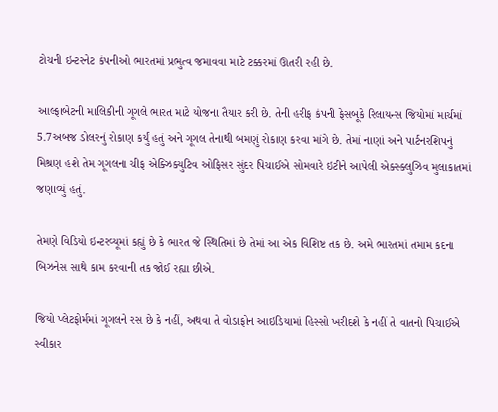ટોચની ઇન્ટરનેટ કંપનીઓ ભારતમાં પ્રભુત્વ જમાવવા માટે ટક્કરમાં ઊતરી રહી છે.

આલ્ફાબેટની માલિકીની ગૂગલે ભારત માટે યોજના તૈયાર કરી છે. તેની હરીફ કંપની ફેસબૂકે રિલાયન્સ જિયોમાં માર્ચમાં 5.7અબજ ડોલરનું રોકાણ કર્યું હતું અને ગૂગલ તેનાથી બમણું રોકાણ કરવા માંગે છે. તેમાં નાણાં અને પાર્ટનરશિપનું મિશ્રણ હશે તેમ ગૂગલના ચીફ એક્ઝિક્યુટિવ ઓફિસર સુંદર પિચાઈએ સોમવારે ઇટીને આપેલી એક્સ્ક્લુઝિવ મુલાકાતમાં જણાવ્યું હતું.

તેમણે વિડિયો ઇન્ટરવ્યૂમાં કહ્યું છે કે ભારત જે સ્થિતિમાં છે તેમાં આ એક વિશિષ્ટ તક છે. અમે ભારતમાં તમામ કદના બિઝનેસ સાથે કામ કરવાની તક જોઈ રહ્યા છીએ.

જિયો પ્લેટફોર્મમાં ગૂગલને રસ છે કે નહીં, અથવા તે વોડાફોન આઇડિયામાં હિસ્સો ખરીદશે કે નહીં તે વાતનો પિચાઈએ સ્વીકાર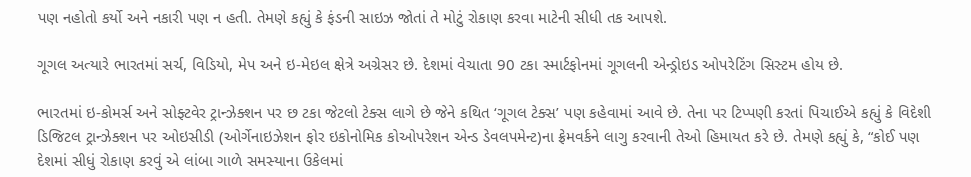પણ નહોતો કર્યો અને નકારી પણ ન હતી. તેમણે કહ્યું કે ફંડની સાઇઝ જોતાં તે મોટું રોકાણ કરવા માટેની સીધી તક આપશે.

ગૂગલ અત્યારે ભારતમાં સર્ચ, વિડિયો, મેપ અને ઇ-મેઇલ ક્ષેત્રે અગ્રેસર છે. દેશમાં વેચાતા 90 ટકા સ્માર્ટફોનમાં ગૂગલની એન્ડ્રોઇડ ઓપરેટિંગ સિસ્ટમ હોય છે.

ભારતમાં ઇ-કોમર્સ અને સોફ્ટવેર ટ્રાન્ઝેક્શન પર છ ટકા જેટલો ટેક્સ લાગે છે જેને કથિત ‘ગૂગલ ટેક્સ’ પણ કહેવામાં આવે છે. તેના પર ટિપ્પણી કરતાં પિચાઈએ કહ્યું કે વિદેશી ડિજિટલ ટ્રાન્ઝેક્શન પર ઓઇસીડી (ઓર્ગેનાઇઝેશન ફોર ઇકોનોમિક કોઓપરેશન એન્ડ ડેવલપમેન્ટ)ના ફ્રેમવર્કને લાગુ કરવાની તેઓ હિમાયત કરે છે. તેમણે કહ્યું કે, “કોઈ પણ દેશમાં સીધું રોકાણ કરવું એ લાંબા ગાળે સમસ્યાના ઉકેલમાં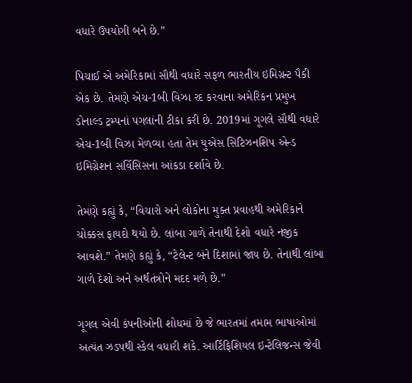વધારે ઉપયોગી બને છે.”

પિચાઈ એ અમેરિકામાં સૌથી વધારે સફળ ભારતીય ઇમિગ્રન્ટ પૈકી એક છે. તેમણે એચ-1બી વિઝા રદ કરવાના અમેરિકન પ્રમુખ ડોનાલ્ડ ટ્રમ્પનાં પગલાંની ટીકા કરી છે. 2019માં ગૂગલે સૌથી વધારે એચ-1બી વિઝા મેળવ્યા હતા તેમ યુએસ સિટિઝનશિપ એન્ડ ઇમિગ્રેશન સર્વિસિસના આંકડા દર્શાવે છે.

તેમણે કહ્યું કે, “વિચારો અને લોકોના મુક્ત પ્રવાહથી અમેરિકાને ચોક્કસ ફાયદો થયો છે. લાંબા ગાળે તેનાથી દેશો વધારે નજીક આવશે.” તેમણે કહ્યું કે, “ટેલેન્ટ બંને દિશામાં જાય છે. તેનાથી લાંબા ગાળે દેશો અને અર્થતંત્રોને મદદ મળે છે.”

ગૂગલ એવી કંપનીઓની શોધમાં છે જે ભારતમાં તમામ ભાષાઓમાં અત્યંત ઝડપથી સ્કેલ વધારી શકે. આર્ટિફિશિયલ ઇન્ટેલિજન્સ જેવી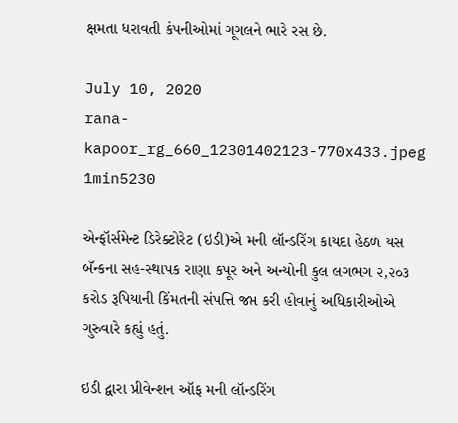ક્ષમતા ધરાવતી કંપનીઓમાં ગૂગલને ભારે રસ છે.

July 10, 2020
rana-kapoor_rg_660_12301402123-770x433.jpeg
1min5230

એન્ફૉર્સમેન્ટ ડિરેક્ટોરેટ (ઇડી)એ મની લૉન્ડરિંગ કાયદા હેઠળ યસ બૅન્કના સહ-સ્થાપક રાણા કપૂર અને અન્યોની કુલ લગભગ ૨,૨૦૩ કરોડ રૂપિયાની કિંમતની સંપત્તિ જપ્ત કરી હોવાનું અધિકારીઓએ ગુરુવારે કહ્યું હતું.

ઇડી દ્વારા પ્રીવેન્શન ઑફ મની લૉન્ડરિંગ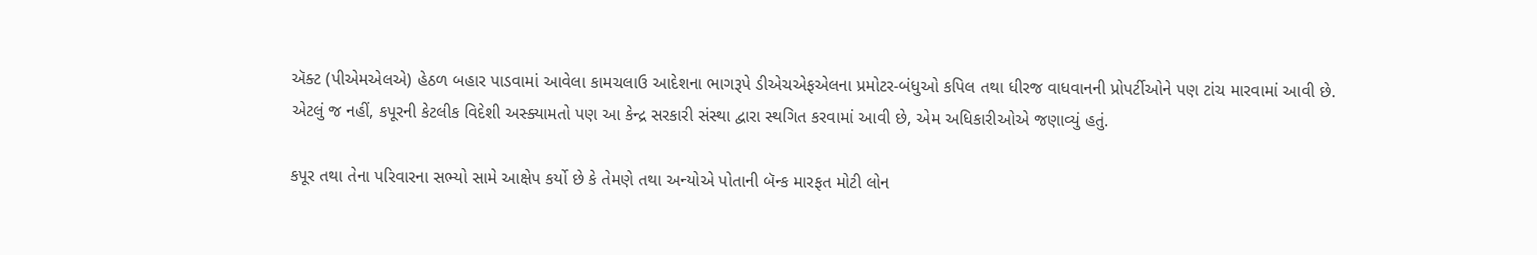ઍક્ટ (પીએમએલએ) હેઠળ બહાર પાડવામાં આવેલા કામચલાઉ આદેશના ભાગરૂપે ડીએચએફએલના પ્રમોટર-બંધુઓ કપિલ તથા ધીરજ વાધવાનની પ્રોપર્ટીઓને પણ ટાંચ મારવામાં આવી છે. એટલું જ નહીં, કપૂરની કેટલીક વિદેશી અસ્ક્યામતો પણ આ કેન્દ્ર સરકારી સંસ્થા દ્વારા સ્થગિત કરવામાં આવી છે, એમ અધિકારીઓએ જણાવ્યું હતું.

કપૂર તથા તેના પરિવારના સભ્યો સામે આક્ષેપ કર્યો છે કે તેમણે તથા અન્યોએ પોતાની બૅન્ક મારફત મોટી લોન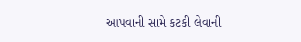આપવાની સામે કટકી લેવાની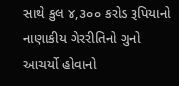સાથે કુલ ૪,૩૦૦ કરોડ રૂપિયાનો નાણાકીય ગેરરીતિનો ગુનો આચર્યો હોવાનો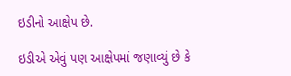ઇડીનો આક્ષેપ છે.

ઇડીએ એવું પણ આક્ષેપમાં જણાવ્યું છે કે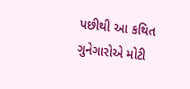પછીથી આ કથિત ગુનેગારોએ મોટી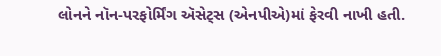લોનને નૉન-પરફોર્મિંગ ઍસેટ્સ (એનપીએ)માં ફેરવી નાખી હતી.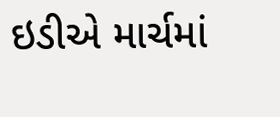ઇડીએ માર્ચમાં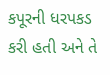કપૂરની ધરપકડ કરી હતી અને તે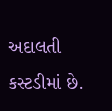અદાલતી કસ્ટડીમાં છે.